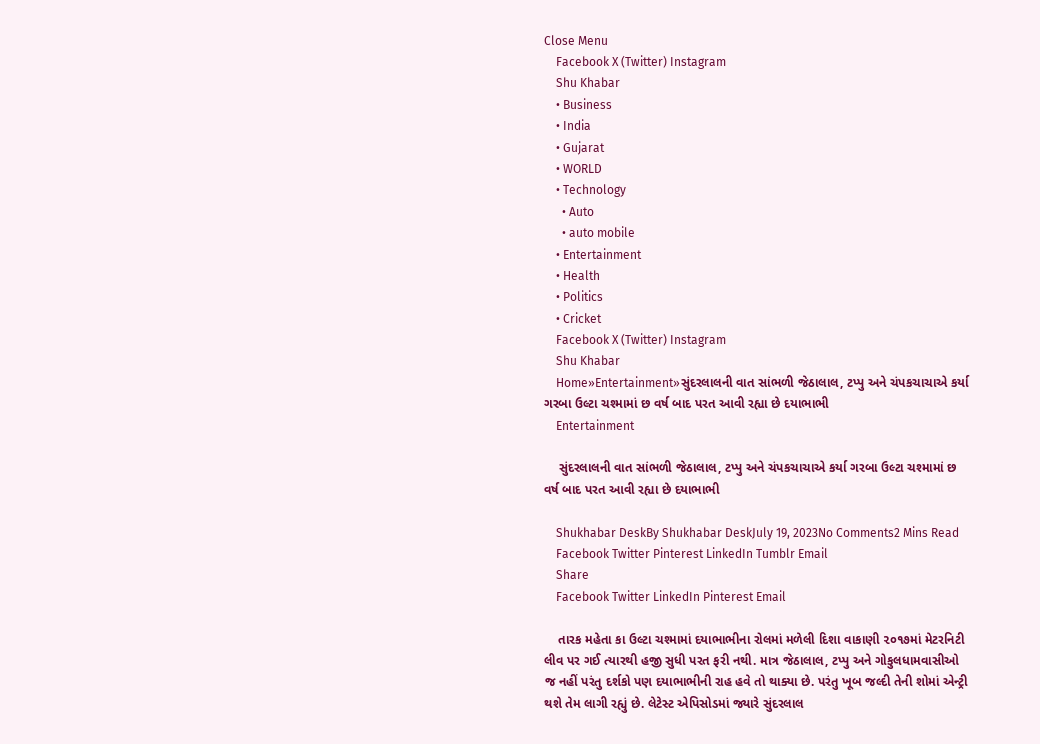Close Menu
    Facebook X (Twitter) Instagram
    Shu Khabar
    • Business
    • India
    • Gujarat
    • WORLD
    • Technology
      • Auto
      • auto mobile
    • Entertainment
    • Health
    • Politics
    • Cricket
    Facebook X (Twitter) Instagram
    Shu Khabar
    Home»Entertainment»સુંદરલાલની વાત સાંભળી જેઠાલાલ, ટપ્પુ અને ચંપકચાચાએ કર્યા ગરબા ઉલ્ટા ચશ્મામાં છ વર્ષ બાદ પરત આવી રહ્યા છે દયાભાભી
    Entertainment

    સુંદરલાલની વાત સાંભળી જેઠાલાલ, ટપ્પુ અને ચંપકચાચાએ કર્યા ગરબા ઉલ્ટા ચશ્મામાં છ વર્ષ બાદ પરત આવી રહ્યા છે દયાભાભી

    Shukhabar DeskBy Shukhabar DeskJuly 19, 2023No Comments2 Mins Read
    Facebook Twitter Pinterest LinkedIn Tumblr Email
    Share
    Facebook Twitter LinkedIn Pinterest Email

    તારક મહેતા કા ઉલ્ટા ચશ્મામાં દયાભાભીના રોલમાં મળેલી દિશા વાકાણી ૨૦૧૭માં મેટરનિટી લીવ પર ગઈ ત્યારથી હજી સુધી પરત ફરી નથી. માત્ર જેઠાલાલ, ટપ્પુ અને ગોકુલધામવાસીઓ જ નહીં પરંતુ દર્શકો પણ દયાભાભીની રાહ હવે તો થાક્યા છે. પરંતુ ખૂબ જલ્દી તેની શોમાં એન્ટ્રી થશે તેમ લાગી રહ્યું છે. લેટેસ્ટ એપિસોડમાં જ્યારે સુંદરલાલ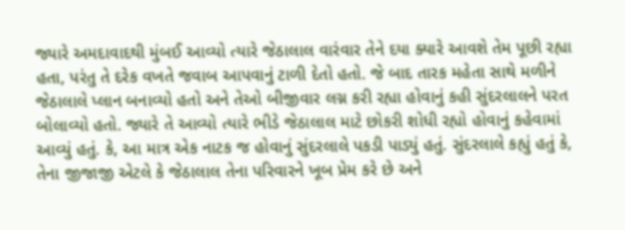જ્યારે અમદાવાદથી મુંબઈ આવ્યો ત્યારે જેઠાલાલ વારંવાર તેને દયા ક્યારે આવશે તેમ પૂછી રહ્યા હતા, પરંતુ તે દરેક વખતે જવાબ આપવાનું ટાળી દેતો હતો. જે બાદ તારક મહેતા સાથે મળીને જેઠાલાલે પ્લાન બનાવ્યો હતો અને તેઓ બીજીવાર લગ્ન કરી રહ્યા હોવાનું કહી સુંદરલાલને પરત બોલાવ્યો હતો. જ્યારે તે આવ્યો ત્યારે ભીડે જેઠાલાલ માટે છોકરી શોધી રહ્યો હોવાનું કહેવામાં આવ્યું હતું. કે, આ માત્ર એક નાટક જ હોવાનું સુંદરલાલે પકડી પાડ્યું હતું. સુંદરલાલે કહ્યું હતું કે, તેના જીજાજી એટલે કે જેઠાલાલ તેના પરિવારને ખૂબ પ્રેમ કરે છે અને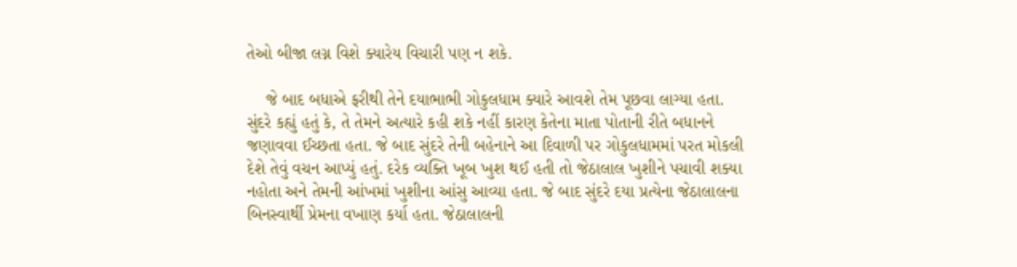તેઓ બીજા લગ્ન વિશે ક્યારેય વિચારી પણ ન શકે.

    જે બાદ બધાએ ફરીથી તેને દયાભાભી ગોકુલધામ ક્યારે આવશે તેમ પૂછવા લાગ્યા હતા. સુંદરે કહ્યું હતું કે, તે તેમને અત્યારે કહી શકે નહીં કારણ કેતેના માતા પોતાની રીતે બધાનને જણાવવા ઈચ્છતા હતા. જે બાદ સુંદરે તેની બહેનાને આ દિવાળી પર ગોકુલધામમાં પરત મોકલી દેશે તેવું વચન આપ્યું હતું. દરેક વ્યક્તિ ખૂબ ખુશ થઈ હતી તો જેઠાલાલ ખુશીને પચાવી શક્યા નહોતા અને તેમની આંખમાં ખુશીના આંસુ આવ્યા હતા. જે બાદ સુંદરે દયા પ્રત્યેના જેઠાલાલના બિનસ્વાર્થી પ્રેમના વખાણ કર્યા હતા. જેઠાલાલની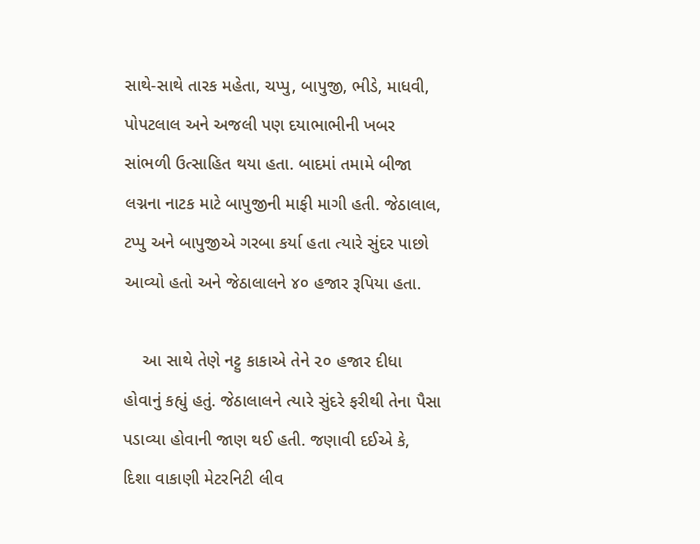સાથે-સાથે તારક મહેતા, ચપ્પુ, બાપુજી, ભીડે, માધવી, પોપટલાલ અને અજલી પણ દયાભાભીની ખબર સાંભળી ઉત્સાહિત થયા હતા. બાદમાં તમામે બીજા લગ્નના નાટક માટે બાપુજીની માફી માગી હતી. જેઠાલાલ, ટપ્પુ અને બાપુજીએ ગરબા કર્યા હતા ત્યારે સુંદર પાછો આવ્યો હતો અને જેઠાલાલને ૪૦ હજાર રૂપિયા હતા.

    આ સાથે તેણે નટ્ટુ કાકાએ તેને ૨૦ હજાર દીધા હોવાનું કહ્યું હતું. જેઠાલાલને ત્યારે સુંદરે ફરીથી તેના પૈસા પડાવ્યા હોવાની જાણ થઈ હતી. જણાવી દઈએ કે, દિશા વાકાણી મેટરનિટી લીવ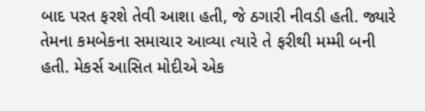બાદ પરત ફરશે તેવી આશા હતી, જે ઠગારી નીવડી હતી. જ્યારે તેમના કમબેકના સમાચાર આવ્યા ત્યારે તે ફરીથી મમ્મી બની હતી. મેકર્સ આસિત મોદીએ એક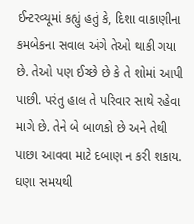ઈન્ટરવ્યૂમાં કહ્યું હતું કે, દિશા વાકાણીના કમબેકના સવાલ અંગે તેઓ થાકી ગયા છે. તેઓ પણ ઈચ્છે છે કે તે શોમાં આપી પાછી. પરંતુ હાલ તે પરિવાર સાથે રહેવા માગે છે. તેને બે બાળકો છે અને તેથી પાછા આવવા માટે દબાણ ન કરી શકાય. ઘણા સમયથી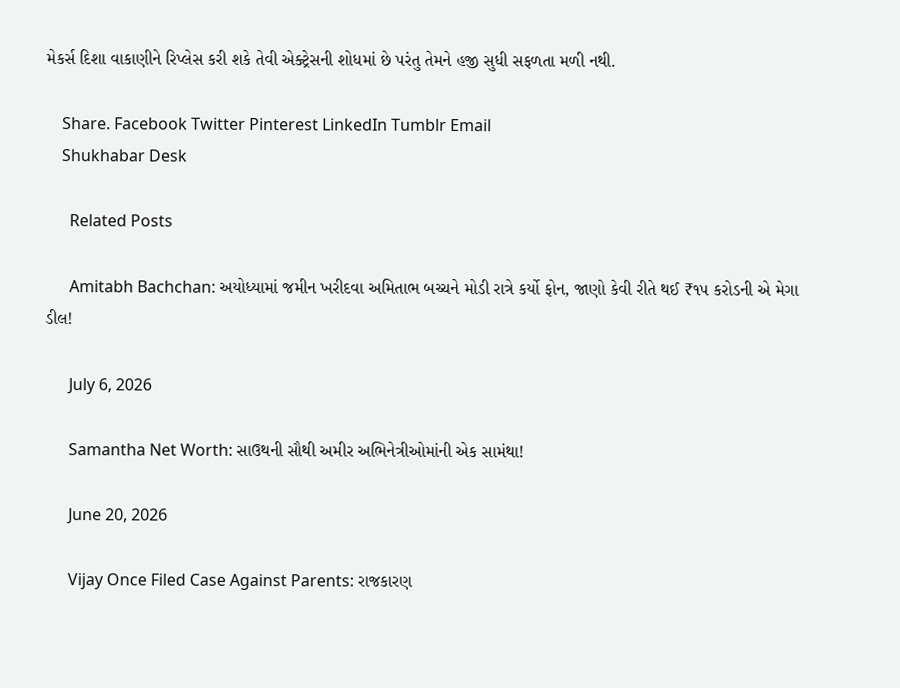મેકર્સ દિશા વાકાણીને રિપ્લેસ કરી શકે તેવી એક્ટ્રેસની શોધમાં છે પરંતુ તેમને હજી સુધી સફળતા મળી નથી.

    Share. Facebook Twitter Pinterest LinkedIn Tumblr Email
    Shukhabar Desk

      Related Posts

      Amitabh Bachchan: અયોધ્યામાં જમીન ખરીદવા અમિતાભ બચ્ચને મોડી રાત્રે કર્યો ફોન, જાણો કેવી રીતે થઈ ₹૧૫ કરોડની એ મેગા ડીલ!

      July 6, 2026

      Samantha Net Worth: સાઉથની સૌથી અમીર અભિનેત્રીઓમાંની એક સામંથા!

      June 20, 2026

      Vijay Once Filed Case Against Parents: રાજકારણ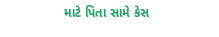માટે પિતા સામે કેસ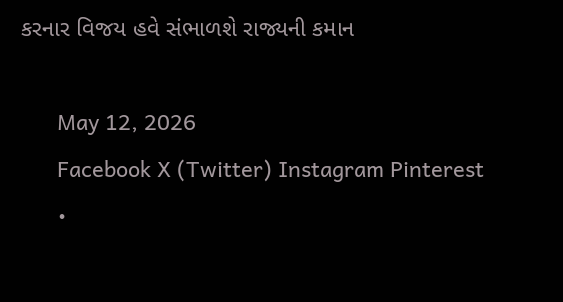કરનાર વિજય હવે સંભાળશે રાજ્યની કમાન

      May 12, 2026
      Facebook X (Twitter) Instagram Pinterest
      •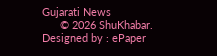Gujarati News
      © 2026 ShuKhabar. Designed by : ePaper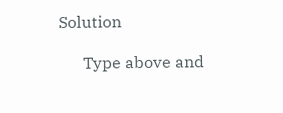Solution

      Type above and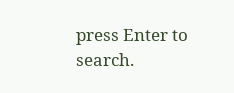press Enter to search.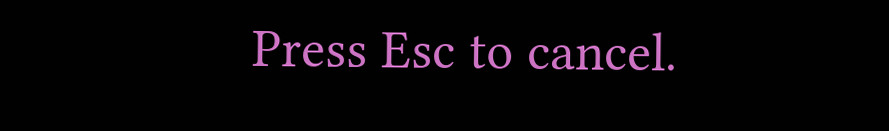Press Esc to cancel.